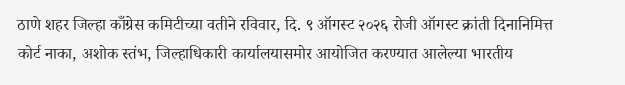ठाणे शहर जिल्हा काँग्रेस कमिटीच्या वतीने रविवार, दि. ९ ऑगस्ट २०२६ रोजी ऑगस्ट क्रांती दिनानिमित्त कोर्ट नाका, अशोक स्तंभ, जिल्हाधिकारी कार्यालयासमोर आयोजित करण्यात आलेल्या भारतीय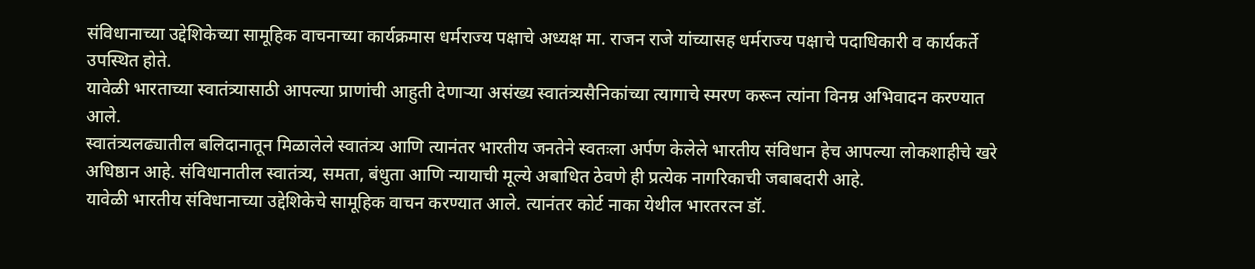संविधानाच्या उद्देशिकेच्या सामूहिक वाचनाच्या कार्यक्रमास धर्मराज्य पक्षाचे अध्यक्ष मा. राजन राजे यांच्यासह धर्मराज्य पक्षाचे पदाधिकारी व कार्यकर्ते उपस्थित होते.
यावेळी भारताच्या स्वातंत्र्यासाठी आपल्या प्राणांची आहुती देणाऱ्या असंख्य स्वातंत्र्यसैनिकांच्या त्यागाचे स्मरण करून त्यांना विनम्र अभिवादन करण्यात आले.
स्वातंत्र्यलढ्यातील बलिदानातून मिळालेले स्वातंत्र्य आणि त्यानंतर भारतीय जनतेने स्वतःला अर्पण केलेले भारतीय संविधान हेच आपल्या लोकशाहीचे खरे अधिष्ठान आहे. संविधानातील स्वातंत्र्य, समता, बंधुता आणि न्यायाची मूल्ये अबाधित ठेवणे ही प्रत्येक नागरिकाची जबाबदारी आहे.
यावेळी भारतीय संविधानाच्या उद्देशिकेचे सामूहिक वाचन करण्यात आले. त्यानंतर कोर्ट नाका येथील भारतरत्न डॉ.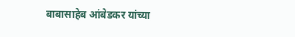बाबासाहेब आंबेडकर यांच्या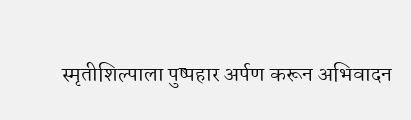स्मृतीशिल्पाला पुष्पहार अर्पण करून अभिवादन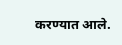करण्यात आले.